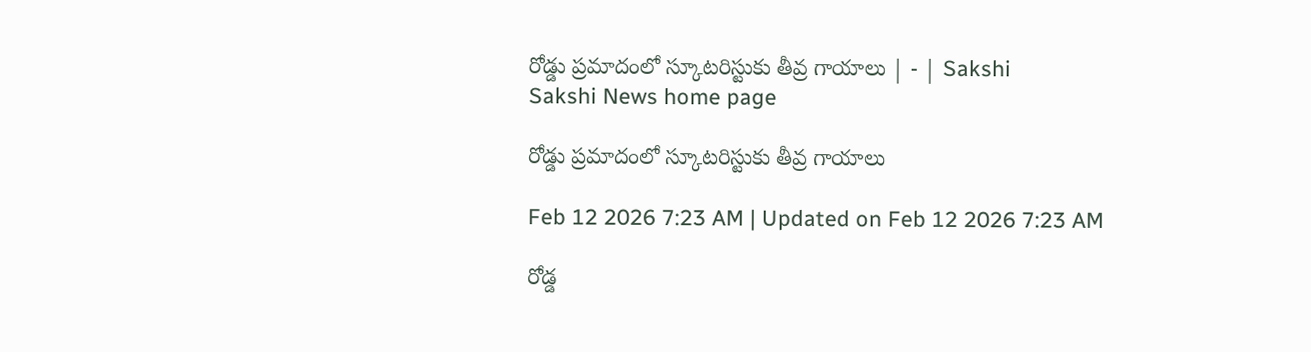రోడ్డు ప్రమాదంలో స్కూటరిస్టుకు తీవ్ర గాయాలు | - | Sakshi
Sakshi News home page

రోడ్డు ప్రమాదంలో స్కూటరిస్టుకు తీవ్ర గాయాలు

Feb 12 2026 7:23 AM | Updated on Feb 12 2026 7:23 AM

రోడ్డ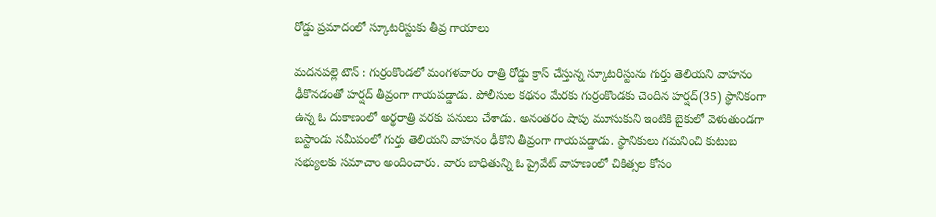రోడ్డు ప్రమాదంలో స్కూటరిస్టుకు తీవ్ర గాయాలు

మదనపల్లె టౌన్‌ : గుర్రంకొండలో మంగళవారం రాత్రి రోడ్డు క్రాస్‌ చేస్తున్న స్కూటరిస్టును గుర్తు తెలియని వాహనం ఢీకొనడంతో హర్షద్‌ తీవ్రంగా గాయపడ్డాడు. పోలీసుల కథనం మేరకు గుర్రంకొండకు చెందిన హర్షద్‌(35) స్థానికంగా ఉన్న ఓ దుకాణంలో అర్థరాత్రి వరకు పనులు చేశాడు. అనంతరం షాపు మూసుకుని ఇంటికి బైకులో వెళుతుండగా బస్టాండు సమీపంలో గుర్తు తెలియని వాహనం ఢీకొని తీవ్రంగా గాయపడ్డాడు. స్థానికులు గమనించి కుటుబ సభ్యులకు సమాచాం అందించారు. వారు బాధితున్ని ఓ ప్రైవేట్‌ వాహణంలో చికిత్సల కోసం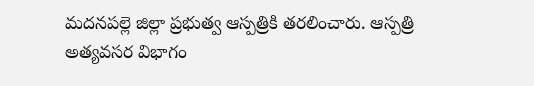మదనపల్లె జిల్లా ప్రభుత్వ ఆస్పత్రికి తరలించారు. ఆస్పత్రి అత్యవసర విభాగం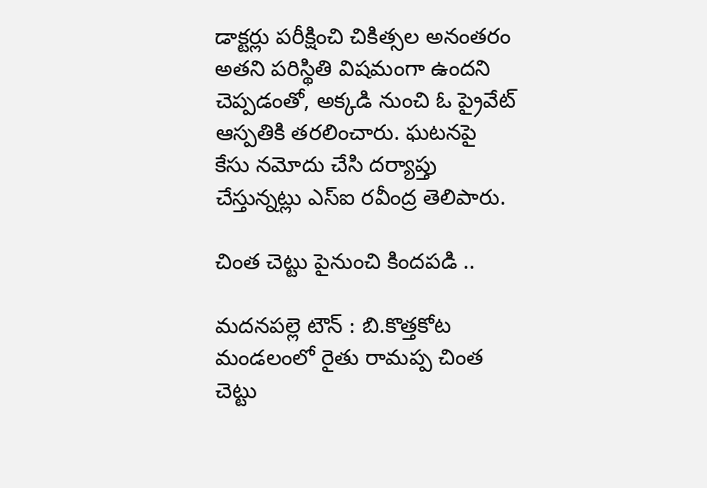డాక్టర్లు పరీక్షించి చికిత్సల అనంతరం అతని పరిస్థితి విషమంగా ఉందని చెప్పడంతో, అక్కడి నుంచి ఓ ప్రైవేట్‌ ఆస్పతికి తరలించారు. ఘటనపై కేసు నమోదు చేసి దర్యాప్తు చేస్తున్నట్లు ఎస్‌ఐ రవీంద్ర తెలిపారు.

చింత చెట్టు పైనుంచి కిందపడి ..

మదనపల్లె టౌన్‌ : బి.కొత్తకోట మండలంలో రైతు రామప్ప చింత చెట్టు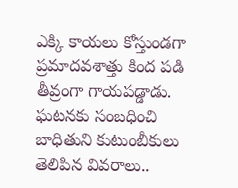ఎక్కి కాయలు కోస్తుండగా ప్రమాదవశాత్తు కింద పడి తీవ్రంగా గాయపడ్డాడు. ఘటనకు సంబధించి బాధితుని కుటుంబీకులు తెలిపిన వివరాలు..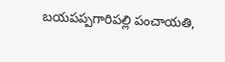బయపప్పగారిపల్లి పంచాయతి,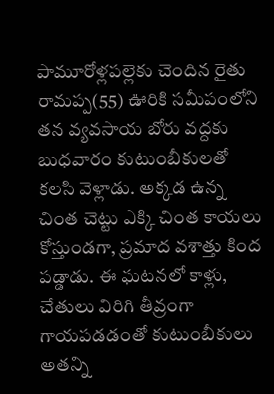పామూరోళ్లపల్లెకు చెందిన రైతు రామప్ప(55) ఊరికి సమీపంలోని తన వ్యవసాయ బోరు వద్దకు బుధవారం కుటుంబీకులతో కలసి వెళ్లాడు. అక్కడ ఉన్న చింత చెట్టు ఎక్కి చింత కాయలు కోస్తుండగా, ప్రమాద వశాత్తు కింద పడ్డాడు. ఈ ఘటనలో కాళ్లు, చేతులు విరిగి తీవ్రంగా గాయపడడంతో కుటుంబీకులు అతన్ని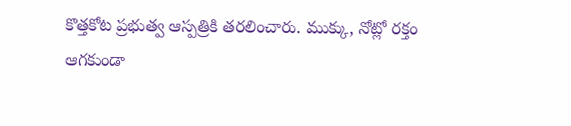కొత్తకోట ప్రభుత్వ ఆస్పత్రికి తరలించారు. ముక్కు, నోట్లో రక్తం ఆగకుండా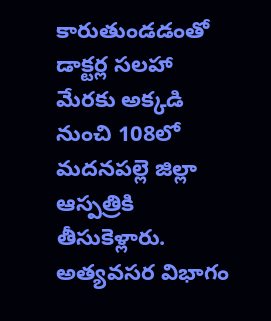కారుతుండడంతో డాక్టర్ల సలహా మేరకు అక్కడి నుంచి 108లో మదనపల్లె జిల్లా ఆస్పత్రికి తీసుకెళ్లారు. అత్యవసర విభాగం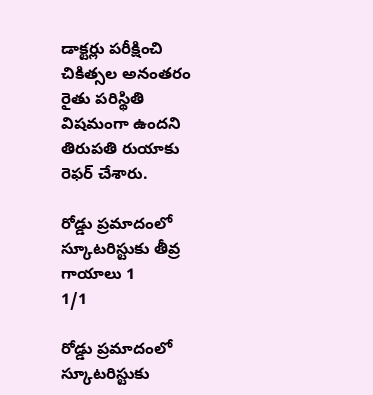డాక్టర్లు పరీక్షించి చికిత్సల అనంతరం రైతు పరిస్థితి విషమంగా ఉందని తిరుపతి రుయాకు రెఫర్‌ చేశారు.

రోడ్డు ప్రమాదంలో  స్కూటరిస్టుకు తీవ్ర గాయాలు 1
1/1

రోడ్డు ప్రమాదంలో స్కూటరిస్టుకు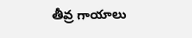తీవ్ర గాయాలు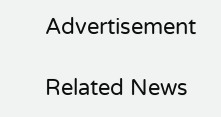Advertisement

Related News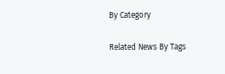By Category

Related News By Tags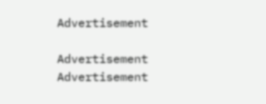Advertisement

Advertisement
Advertisement